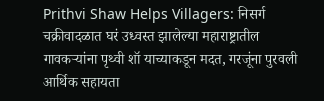Prithvi Shaw Helps Villagers: निसर्ग चक्रीवादळात घरं उध्वस्त झालेल्या महाराष्ट्रातील गावकर्‍यांना पृथ्वी शॉ याच्याकडून मदत, गरजूंना पुरवली आर्थिक सहायता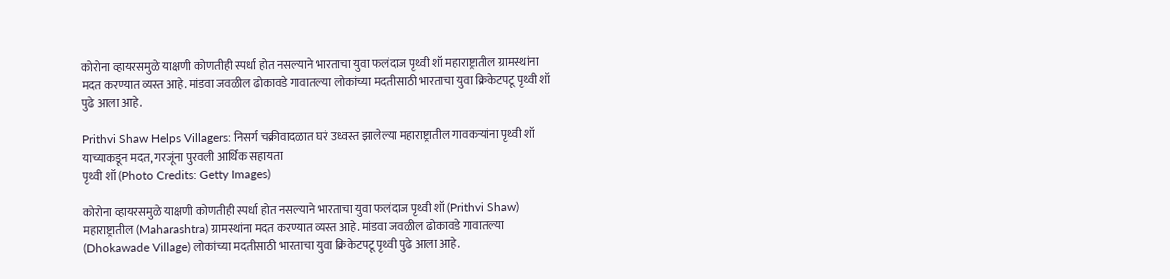कोरोना व्हायरसमुळे याक्षणी कोणतीही स्पर्धा होत नसल्याने भारताचा युवा फलंदाज पृथ्वी शॉ महाराष्ट्रातील ग्रामस्थांना मदत करण्यात व्यस्त आहे. मांडवा जवळील ढोकावडे गावातल्या लोकांच्या मदतीसाठी भारताचा युवा क्रिकेटपटू पृथ्वी शॉ पुढे आला आहे.

Prithvi Shaw Helps Villagers: निसर्ग चक्रीवादळात घरं उध्वस्त झालेल्या महाराष्ट्रातील गावकर्‍यांना पृथ्वी शॉ याच्याकडून मदत, गरजूंना पुरवली आर्थिक सहायता
पृथ्वी शॉ (Photo Credits: Getty Images)

कोरोना व्हायरसमुळे याक्षणी कोणतीही स्पर्धा होत नसल्याने भारताचा युवा फलंदाज पृथ्वी शॉ (Prithvi Shaw) महाराष्ट्रातील (Maharashtra) ग्रामस्थांना मदत करण्यात व्यस्त आहे. मांडवा जवळील ढोकावडे गावातल्या (Dhokawade Village) लोकांच्या मदतीसाठी भारताचा युवा क्रिकेटपटू पृथ्वी पुढे आला आहे.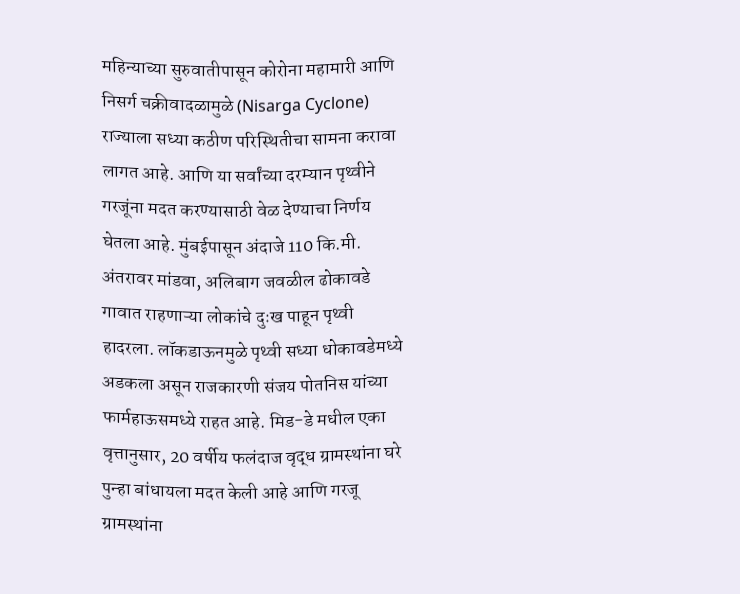महिन्याच्या सुरुवातीपासून कोरोना महामारी आणि निसर्ग चक्रीवादळामुळे (Nisarga Cyclone) राज्याला सध्या कठीण परिस्थितीचा सामना करावा लागत आहे. आणि या सर्वांच्या दरम्यान पृथ्वीने गरजूंना मदत करण्यासाठी वेळ देण्याचा निर्णय घेतला आहे. मुंबईपासून अंदाजे 110 कि.मी. अंतरावर मांडवा, अलिबाग जवळील ढोकावडे गावात राहणाऱ्या लोकांचे दुःख पाहून पृथ्वी हादरला. लॉकडाऊनमुळे पृथ्वी सध्या धोकावडेमध्ये अडकला असून राजकारणी संजय पोतनिस यांच्या फार्महाऊसमध्ये राहत आहे. मिड-डे मधील एका वृत्तानुसार, 20 वर्षीय फलंदाज वृद्ध ग्रामस्थांना घरे पुन्हा बांधायला मदत केली आहे आणि गरजू ग्रामस्थांना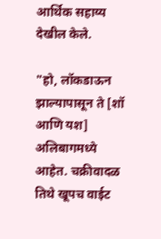आर्थिक सहाय्य देखील केले.

"हो, लॉकडाऊन झाल्यापासून ते [शॉ आणि यश] अलिबागमध्ये आहेत. चक्रीवादळ तिथे खूपच वाईट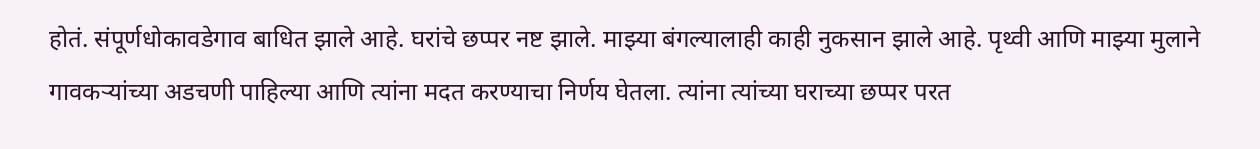होतं. संपूर्णधोकावडेगाव बाधित झाले आहे. घरांचे छप्पर नष्ट झाले. माझ्या बंगल्यालाही काही नुकसान झाले आहे. पृथ्वी आणि माझ्या मुलाने गावकऱ्यांच्या अडचणी पाहिल्या आणि त्यांना मदत करण्याचा निर्णय घेतला. त्यांना त्यांच्या घराच्या छप्पर परत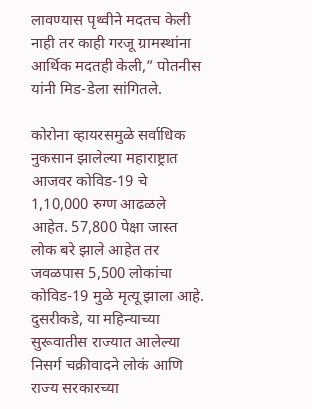लावण्यास पृथ्वीने मदतच केली नाही तर काही गरजू ग्रामस्थांना आर्थिक मदतही केली,” पोतनीस यांनी मिड-डेला सांगितले.

कोरोना व्हायरसमुळे सर्वाधिक नुकसान झालेल्या महाराष्ट्रात आजवर कोविड-19 चे 1,10,000 रुग्ण आढळले आहेत. 57,800 पेक्षा जास्त लोक बरे झाले आहेत तर जवळपास 5,500 लोकांचा कोविड-19 मुळे मृत्यू झाला आहे. दुसरीकडे, या महिन्याच्या सुरूवातीस राज्यात आलेल्या निसर्ग चक्रीवादने लोकं आणि राज्य सरकारच्या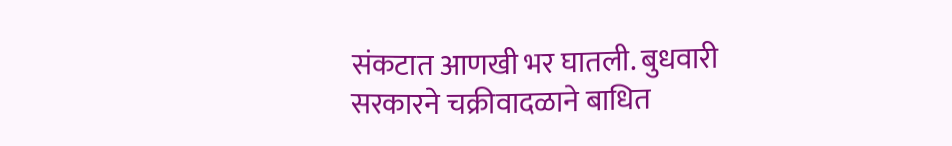संकटात आणखी भर घातली. बुधवारी सरकारने चक्रीवादळाने बाधित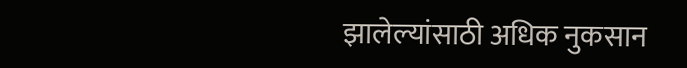झालेल्यांसाठी अधिक नुकसान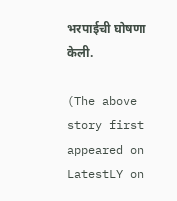भरपाईची घोषणा केली.

(The above story first appeared on LatestLY on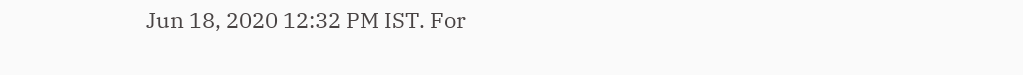Jun 18, 2020 12:32 PM IST. For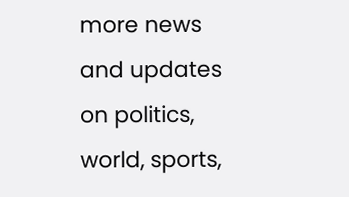more news and updates on politics, world, sports,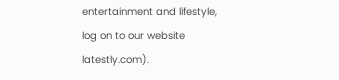entertainment and lifestyle, log on to our website latestly.com).